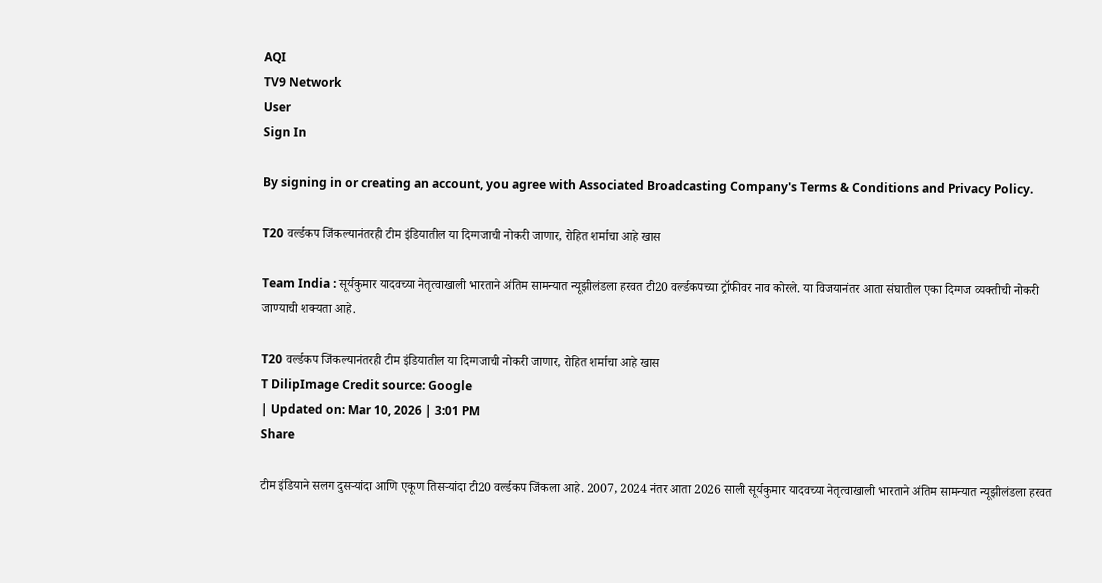AQI
TV9 Network
User
Sign In

By signing in or creating an account, you agree with Associated Broadcasting Company's Terms & Conditions and Privacy Policy.

T20 वर्ल्डकप जिंकल्यानंतरही टीम इंडियातील या दिग्गजाची नोकरी जाणार, रोहित शर्माचा आहे खास

Team India : सूर्यकुमार यादवच्या नेतृत्वाखाली भारताने अंतिम सामन्यात न्यूझीलंडला हरवत टी20 वर्ल्डकपच्या ट्रॉफीवर नाव कोरले. या विजयानंतर आता संघातील एका दिग्गज व्यक्तीची नोकरी जाण्याची शक्यता आहे.

T20 वर्ल्डकप जिंकल्यानंतरही टीम इंडियातील या दिग्गजाची नोकरी जाणार, रोहित शर्माचा आहे खास
T DilipImage Credit source: Google
| Updated on: Mar 10, 2026 | 3:01 PM
Share

टीम इंडियाने सलग दुसऱ्यांदा आणि एकूण तिसऱ्यांदा टी20 वर्ल्डकप जिंकला आहे. 2007, 2024 नंतर आता 2026 साली सूर्यकुमार यादवच्या नेतृत्वाखाली भारताने अंतिम सामन्यात न्यूझीलंडला हरवत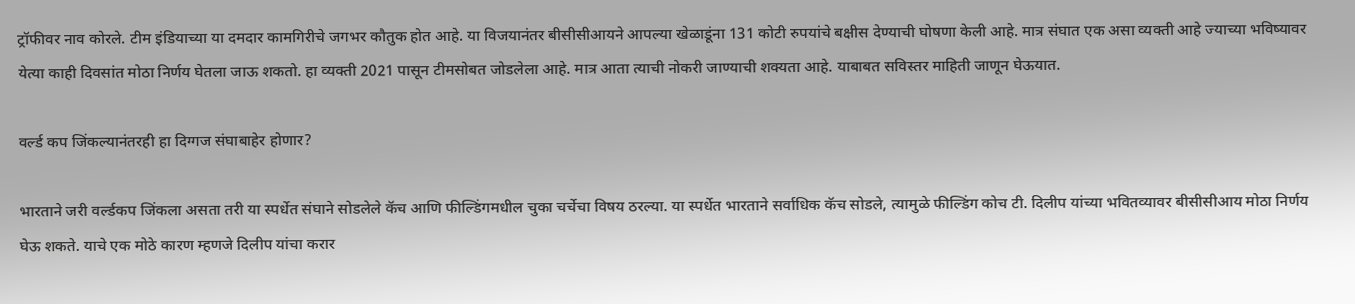ट्रॉफीवर नाव कोरले. टीम इंडियाच्या या दमदार कामगिरीचे जगभर कौतुक होत आहे. या विजयानंतर बीसीसीआयने आपल्या खेळाडूंना 131 कोटी रुपयांचे बक्षीस देण्याची घोषणा केली आहे. मात्र संघात एक असा व्यक्ती आहे ज्याच्या भविष्यावर येत्या काही दिवसांत मोठा निर्णय घेतला जाऊ शकतो. हा व्यक्ती 2021 पासून टीमसोबत जोडलेला आहे. मात्र आता त्याची नोकरी जाण्याची शक्यता आहे. याबाबत सविस्तर माहिती जाणून घेऊयात.

वर्ल्ड कप जिंकल्यानंतरही हा दिग्गज संघाबाहेर होणार?

भारताने जरी वर्ल्डकप जिंकला असता तरी या स्पर्धेत संघाने सोडलेले कॅच आणि फील्डिंगमधील चुका चर्चेचा विषय ठरल्या. या स्पर्धेत भारताने सर्वाधिक कॅच सोडले, त्यामुळे फील्डिंग कोच टी. दिलीप यांच्या भवितव्यावर बीसीसीआय मोठा निर्णय घेऊ शकते. याचे एक मोठे कारण म्हणजे दिलीप यांचा करार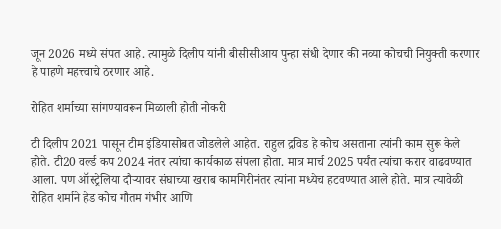जून 2026 मध्ये संपत आहे. त्यामुळे दिलीप यांनी बीसीसीआय पुन्हा संधी देणार की नव्या कोचची नियुक्ती करणार हे पाहणे महत्त्वाचे ठरणार आहे.

रोहित शर्माच्या सांगण्यावरून मिळाली होती नोकरी

टी दिलीप 2021 पासून टीम इंडियासोबत जोडलेले आहेत. राहुल द्रविड हे कोच असताना त्यांनी काम सुरू केले होते. टी20 वर्ल्ड कप 2024 नंतर त्यांचा कार्यकाळ संपला होता. मात्र मार्च 2025 पर्यंत त्यांचा करार वाढवण्यात आला. पण ऑस्ट्रेलिया दौऱ्यावर संघाच्या खराब कामगिरीनंतर त्यांना मध्येच हटवण्यात आले होते. मात्र त्यावेळी रोहित शर्माने हेड कोच गौतम गंभीर आणि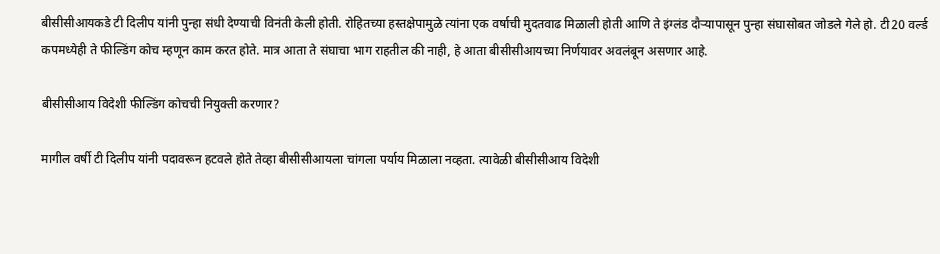बीसीसीआयकडे टी दिलीप यांनी पुन्हा संधी देण्याची विनंती केली होती. रोहितच्या हस्तक्षेपामुळे त्यांना एक वर्षाची मुदतवाढ मिळाली होती आणि ते इंग्लंड दौऱ्यापासून पुन्हा संघासोबत जोडले गेले हो. टी20 वर्ल्ड कपमध्येही ते फील्डिंग कोच म्हणून काम करत होते. मात्र आता ते संघाचा भाग राहतील की नाही, हे आता बीसीसीआयच्या निर्णयावर अवलंबून असणार आहे.

बीसीसीआय विदेशी फील्डिंग कोचची नियुक्ती करणार?

मागील वर्षी टी दिलीप यांनी पदावरून हटवले होते तेव्हा बीसीसीआयला चांगला पर्याय मिळाला नव्हता. त्यावेळी बीसीसीआय विदेशी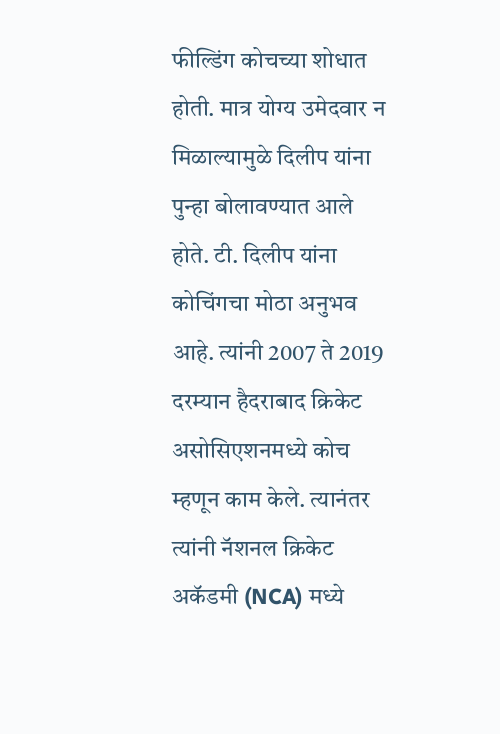फील्डिंग कोचच्या शोधात होती. मात्र योग्य उमेदवार न मिळाल्यामुळे दिलीप यांना पुन्हा बोलावण्यात आले होते. टी. दिलीप यांना कोचिंगचा मोठा अनुभव आहे. त्यांनी 2007 ते 2019 दरम्यान हैदराबाद क्रिकेट असोसिएशनमध्ये कोच म्हणून काम केले. त्यानंतर त्यांनी नॅशनल क्रिकेट अकॅडमी (NCA) मध्ये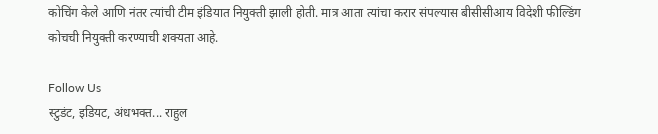कोचिंग केले आणि नंतर त्यांची टीम इंडियात नियुक्ती झाली होती. मात्र आता त्यांचा करार संपल्यास बीसीसीआय विदेशी फील्डिंग कोचची नियुक्ती करण्याची शक्यता आहे.

Follow Us
स्टुडंट, इडियट, अंधभक्त... राहुल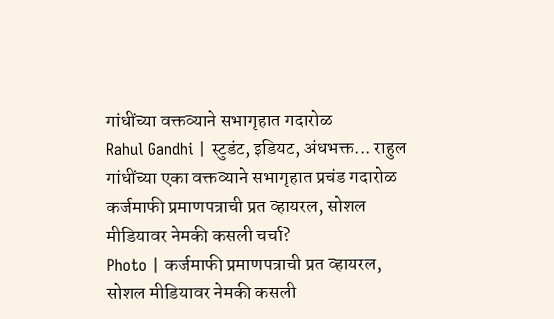गांधींच्या वक्तव्याने सभागृहात गदारोळ
Rahul Gandhi | स्टुडंट, इडियट, अंधभक्त... राहुल गांधींच्या एका वक्तव्याने सभागृहात प्रचंड गदारोळ
कर्जमाफी प्रमाणपत्राची प्रत व्हायरल, सोशल मीडियावर नेमकी कसली चर्चा?
Photo | कर्जमाफी प्रमाणपत्राची प्रत व्हायरल, सोशल मीडियावर नेमकी कसली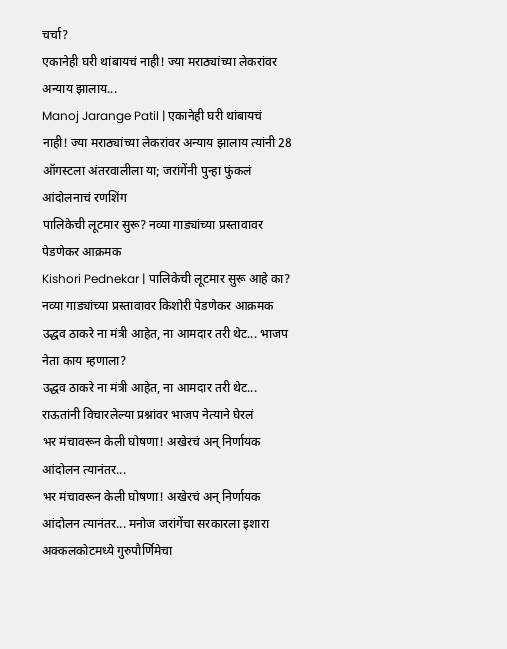चर्चा?
एकानेही घरी थांबायचं नाही! ज्या मराठ्यांच्या लेकरांवर अन्याय झालाय...
Manoj Jarange Patil | एकानेही घरी थांबायचं नाही! ज्या मराठ्यांच्या लेकरांवर अन्याय झालाय त्यांनी 28 ऑगस्टला अंतरवालीला या; जरांगेंनी पुन्हा फुंकलं आंदोलनाचं रणशिंग
पालिकेची लूटमार सुरू? नव्या गाड्यांच्या प्रस्तावावर पेडणेकर आक्रमक
Kishori Pednekar | पालिकेची लूटमार सुरू आहे का? नव्या गाड्यांच्या प्रस्तावावर किशोरी पेडणेकर आक्रमक
उद्धव ठाकरे ना मंत्री आहेत, ना आमदार तरी थेट... भाजप नेता काय म्हणाला?
उद्धव ठाकरे ना मंत्री आहेत, ना आमदार तरी थेट... राऊतांनी विचारलेल्या प्रश्नांवर भाजप नेत्याने घेरलं
भर मंचावरून केली घोषणा! अखेरचं अन् निर्णायक आंदोलन त्यानंतर...
भर मंचावरून केली घोषणा! अखेरचं अन् निर्णायक आंदोलन त्यानंतर... मनोज जरांगेंचा सरकारला इशारा
अक्कलकोटमध्ये गुरुपौर्णिमेचा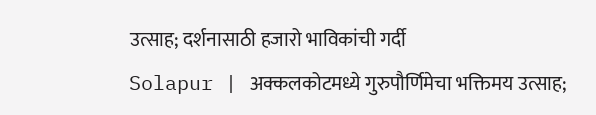उत्साह; दर्शनासाठी हजारो भाविकांची गर्दी
Solapur | अक्कलकोटमध्ये गुरुपौर्णिमेचा भक्तिमय उत्साह;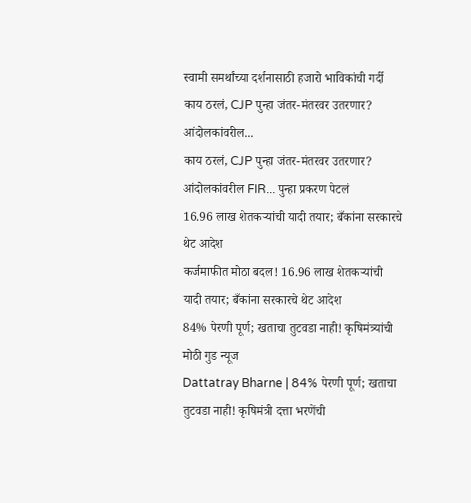स्वामी समर्थांच्या दर्शनासाठी हजारो भाविकांची गर्दी
काय ठरलं, CJP पुन्हा जंतर-मंतरवर उतरणार? आंदोलकांवरील...
काय ठरलं, CJP पुन्हा जंतर-मंतरवर उतरणार? आंदोलकांवरील FIR... पुन्हा प्रकरण पेटलं
16.96 लाख शेतकऱ्यांची यादी तयार; बँकांना सरकारचे थेट आदेश
कर्जमाफीत मोठा बदल! 16.96 लाख शेतकऱ्यांची यादी तयार; बँकांना सरकारचे थेट आदेश
84% पेरणी पूर्ण; खताचा तुटवडा नाही! कृषिमंत्र्यांची मोठी गुड न्यूज
Dattatray Bharne | 84% पेरणी पूर्ण; खताचा तुटवडा नाही! कृषिमंत्री दत्ता भरणेंची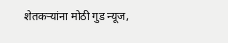शेतकऱ्यांना मोठी गुड न्यूज,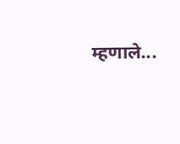म्हणाले...